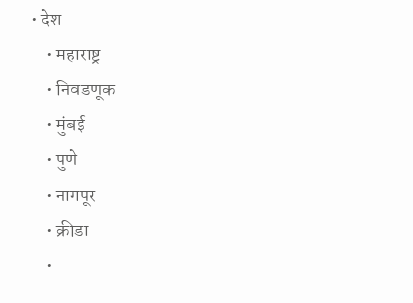• देश
    • महाराष्ट्र
    • निवडणूक
    • मुंबई
    • पुणे
    • नागपूर
    • क्रीडा
    •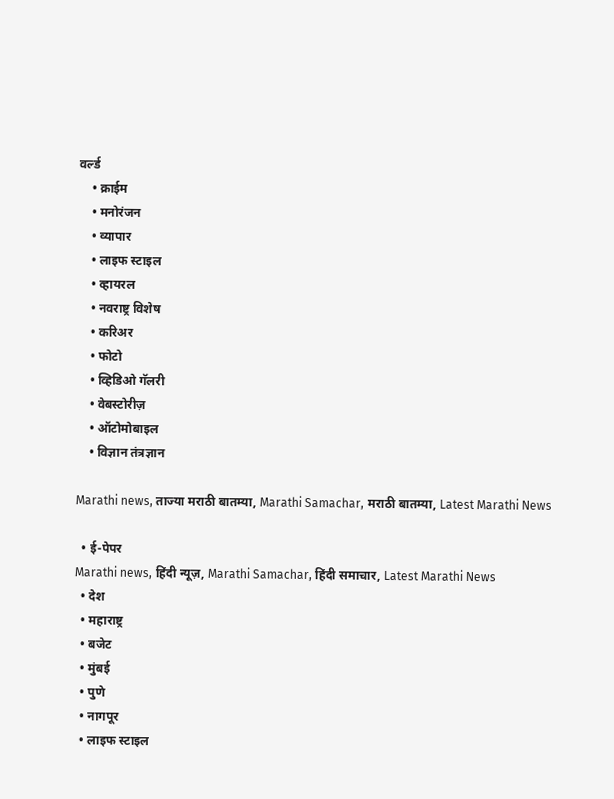वर्ल्ड
    • क्राईम
    • मनोरंजन
    • व्यापार
    • लाइफ स्टाइल
    • व्हायरल
    • नवराष्ट्र विशेष
    • करिअर
    • फोटो
    • व्हिडिओ गॅलरी
    • वेबस्टोरीज़
    • ऑटोमोबाइल
    • विज्ञान तंत्रज्ञान

Marathi news, ताज्या मराठी बातम्या, Marathi Samachar, मराठी बातम्या, Latest Marathi News

  • ई-पेपर
Marathi news, हिंदी न्यूज़, Marathi Samachar, हिंदी समाचार, Latest Marathi News
  • देश
  • महाराष्ट्र
  • बजेट
  • मुंबई
  • पुणे
  • नागपूर
  • लाइफ स्टाइल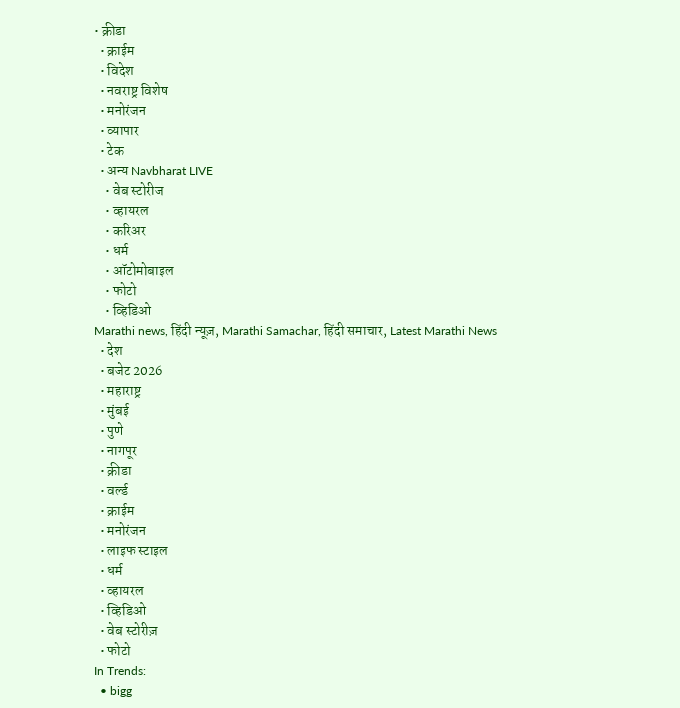• क्रीडा
  • क्राईम
  • विदेश
  • नवराष्ट्र विशेष
  • मनोरंजन
  • व्यापार
  • टेक
  • अन्य Navbharat LIVE
    • वेब स्टोरीज
    • व्हायरल
    • करिअर
    • धर्म
    • ऑटोमोबाइल
    • फोटो
    • व्हिडिओ
Marathi news, हिंदी न्यूज़, Marathi Samachar, हिंदी समाचार, Latest Marathi News
  • देश
  • बजेट 2026
  • महाराष्ट्र
  • मुंबई
  • पुणे
  • नागपूर
  • क्रीडा
  • वर्ल्ड
  • क्राईम
  • मनोरंजन
  • लाइफ स्टाइल
  • धर्म
  • व्हायरल
  • व्हिडिओ
  • वेब स्टोरीज़
  • फोटो
In Trends:
  • bigg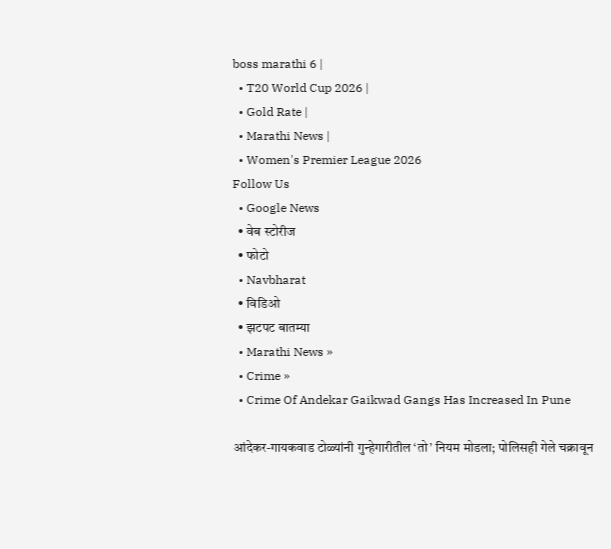boss marathi 6 |
  • T20 World Cup 2026 |
  • Gold Rate |
  • Marathi News |
  • Women's Premier League 2026
Follow Us
  • Google News
  • वेब स्टोरीज
  • फोटो
  • Navbharat
  • विडिओ
  • झटपट बातम्या
  • Marathi News »
  • Crime »
  • Crime Of Andekar Gaikwad Gangs Has Increased In Pune

आंदेकर-गायकवाड टोळ्यांनी गुन्हेगारीतील ‘तो’ नियम मोडला; पोलिसही गेले चक्रावून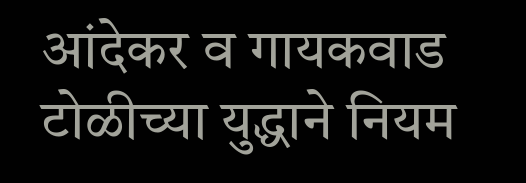आंदेकर व गायकवाड टोळीच्या युद्धाने नियम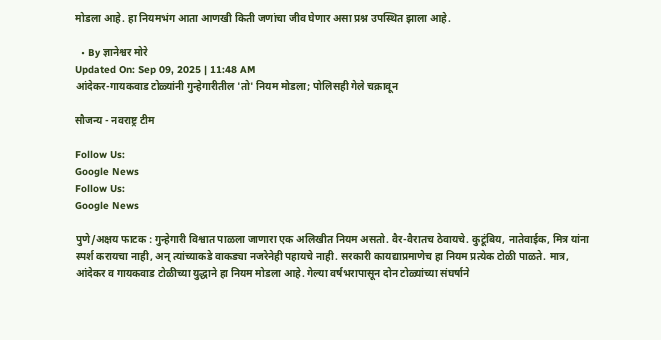मोडला आहे. हा नियमभंग आता आणखी किती जणांचा जीव घेणार असा प्रश्न उपस्थित झाला आहे.

  • By ज्ञानेश्वर मोरे
Updated On: Sep 09, 2025 | 11:48 AM
आंदेकर-गायकवाड टोळ्यांनी गुन्हेगारीतील 'तो' नियम मोडला; पोलिसही गेले चक्रावून

सौजन्य - नवराष्ट्र टीम

Follow Us:
Google News
Follow Us:
Google News

पुणे/अक्षय फाटक : गुन्हेगारी विश्वात पाळला जाणारा एक अलिखीत नियम असतो. वैर-वैरातच ठेवायचे. कुटूंबिय, नातेवाईक, मित्र यांना स्पर्श करायचा नाही, अन् त्यांच्याकडे वाकड्या नजरेनेही पहायचे नाही. सरकारी कायद्याप्रमाणेच हा नियम प्रत्येक टोळी पाळते. मात्र, आंदेकर व गायकवाड टोळीच्या युद्धाने हा नियम मोडला आहे. गेल्या वर्षभरापासून दोन टोळ्यांच्या संघर्षाने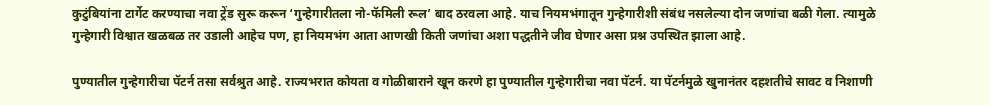कुटुंबियांना टार्गेट करण्याचा नवा ट्रेंड सुरू करून ‘गुन्हेगारीतला नो-फॅमिली रूल’ बाद ठरवला आहे. याच नियमभंगातून गुन्हेगारीशी संबंध नसलेल्या दोन जणांचा बळी गेला. त्यामुळे गुन्हेगारी विश्वात खळबळ तर उडाली आहेच पण, हा नियमभंग आता आणखी किती जणांचा अशा पद्धतीने जीव घेणार असा प्रश्न उपस्थित झाला आहे.

पुण्यातील गुन्हेगारीचा पॅटर्न तसा सर्वश्रुत आहे. राज्यभरात कोयता व गोळीबाराने खून करणे हा पुण्यातील गुन्हेगारीचा नवा पॅटर्न. या पॅटर्नमुळे खुनानंतर दहशतीचे सावट व निशाणी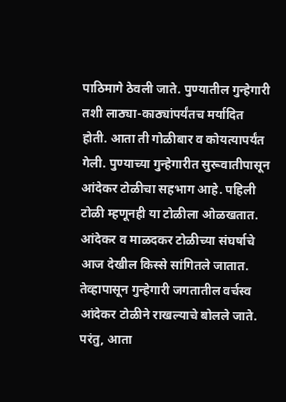पाठिमागे ठेवली जाते. पुण्यातील गुन्हेगारी तशी लाठ्या-काठ्यांपर्यंतच मर्यादित होती. आता ती गोळीबार व कोयत्यापर्यंत गेली. पुण्याच्या गुन्हेगारीत सुरूवातीपासून आंदेकर टोळीचा सहभाग आहे. पहिली टोळी म्हणूनही या टोळीला ओळखतात. आंदेकर व माळदकर टोळीच्या संघर्षाचे आज देखील किस्से सांगितले जातात. तेव्हापासून गुन्हेगारी जगतातील वर्चस्व आंदेकर टोळीने राखल्याचे बोलले जाते. परंतु, आता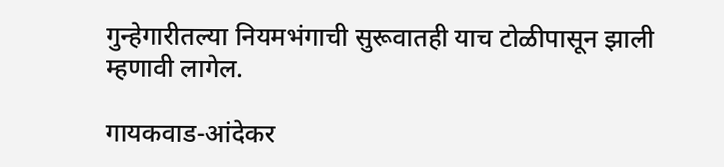गुन्हेगारीतल्या नियमभंगाची सुरूवातही याच टोळीपासून झाली म्हणावी लागेल.

गायकवाड-आंदेकर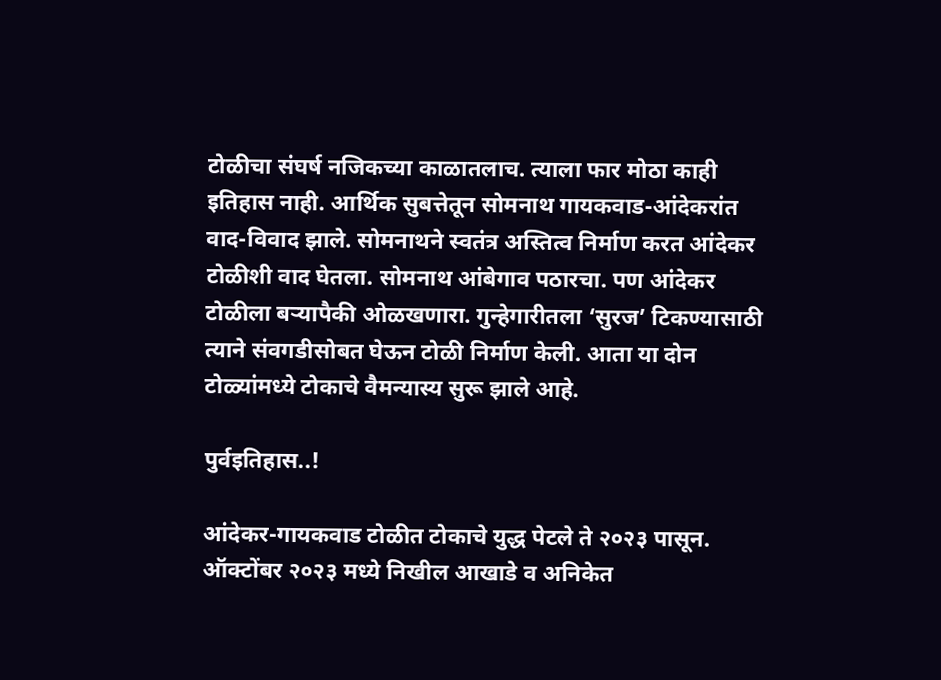टोळीचा संघर्ष नजिकच्या काळातलाच. त्याला फार मोठा काही इतिहास नाही. आर्थिक सुबत्तेतून सोमनाथ गायकवाड-आंदेकरांत वाद-विवाद झाले. सोमनाथने स्वतंत्र अस्तित्व निर्माण करत आंदेकर टोळीशी वाद घेतला. सोमनाथ आंबेगाव पठारचा. पण आंदेकर टोळीला बऱ्यापैकी ओळखणारा. गुन्हेगारीतला ‘सुरज’ टिकण्यासाठी त्याने संवगडीसोबत घेऊन टोळी निर्माण केली. आता या दोन टोळ्यांमध्ये टोकाचे वैमन्यास्य सुरू झाले आहे.

पुर्वइतिहास..!

आंदेकर-गायकवाड टोळीत टोकाचे युद्ध पेटले ते २०२३ पासून. ऑक्टोंबर २०२३ मध्ये निखील आखाडे व अनिकेत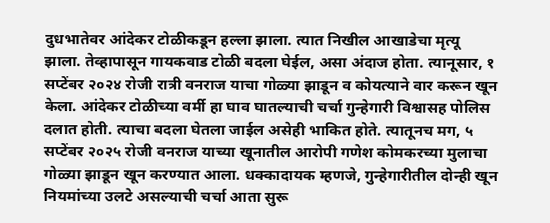दुधभातेवर आंदेकर टोळीकडून हल्ला झाला. त्यात निखील आखाडेचा मृत्यू झाला. तेव्हापासून गायकवाड टोळी बदला घेईल, असा अंदाज होता. त्यानूसार, १ सप्टेंबर २०२४ रोजी रात्री वनराज याचा गोळ्या झाडून व कोयत्याने वार करून खून केला. आंदेकर टोळीच्या वर्मी हा घाव घातल्याची चर्चा गुन्हेगारी विश्वासह पोलिस दलात होती. त्याचा बदला घेतला जाईल असेही भाकित होते. त्यातूनच मग, ५ सप्टेंबर २०२५ रोजी वनराज याच्या खूनातील आरोपी गणेश कोमकरच्या मुलाचा गोळ्या झाडून खून करण्यात आला. धक्कादायक म्हणजे, गुन्हेगारीतील दोन्ही खून नियमांच्या उलटे असल्याची चर्चा आता सुरू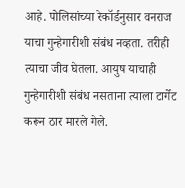आहे. पोलिसांच्या रेकॉर्डनुसार वनराज याचा गुन्हेगारीशी संबंध नव्हता. तरीही त्याचा जीव घेतला. आयुष याचाही गुन्हेगारीशी संबंध नसताना त्याला टार्गेट करून ठार मारले गेले.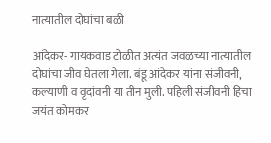नात्यातील दोघांचा बळी

आंदेकर- गायकवाड टोळीत अत्यंत जवळच्या नात्यातील दोघांचा जीव घेतला गेला. बंडू आंदेकर यांना संजीवनी, कल्याणी व वृदांवनी या तीन मुली. पहिली संजीवनी हिचा जयंत कोमकर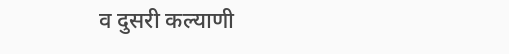व दुसरी कल्याणी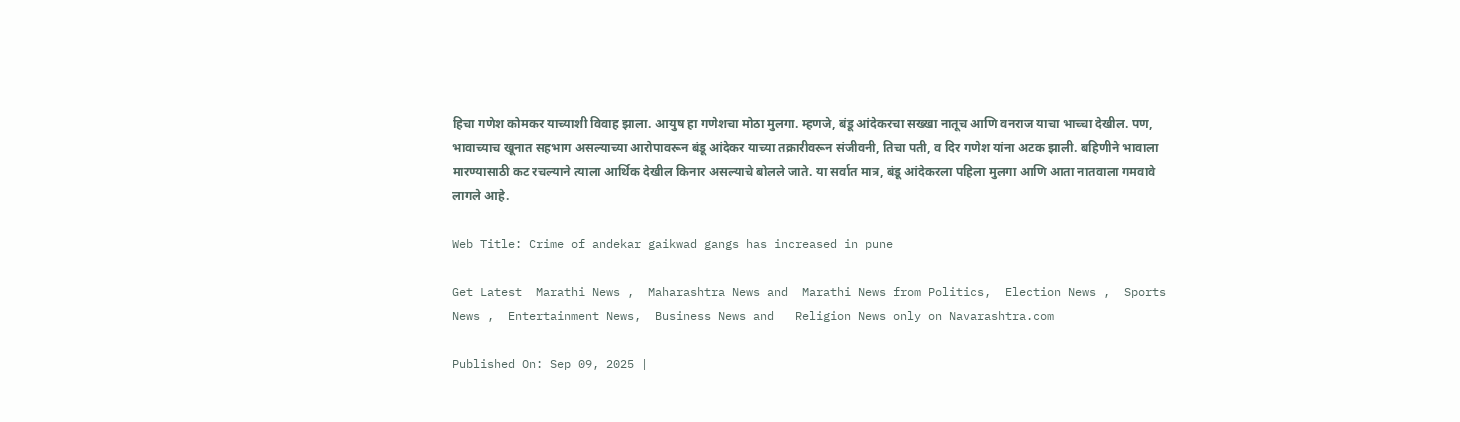हिचा गणेश कोमकर याच्याशी विवाह झाला. आयुष हा गणेशचा मोठा मुलगा. म्हणजे, बंडू आंदेकरचा सख्खा नातूच आणि वनराज याचा भाच्चा देखील. पण, भावाच्याच खूनात सहभाग असल्याच्या आरोपावरून बंडू आंदेकर याच्या तक्रारीवरून संजीवनी, तिचा पती, व दिर गणेश यांना अटक झाली. बहिणीने भावाला मारण्यासाठी कट रचल्याने त्याला आर्थिक देखील किनार असल्याचे बोलले जाते. या सर्वात मात्र, बंडू आंदेकरला पहिला मुलगा आणि आता नातवाला गमवावे लागले आहे.

Web Title: Crime of andekar gaikwad gangs has increased in pune

Get Latest  Marathi News ,  Maharashtra News and  Marathi News from Politics,  Election News ,  Sports News ,  Entertainment News,  Business News and   Religion News only on Navarashtra.com

Published On: Sep 09, 2025 |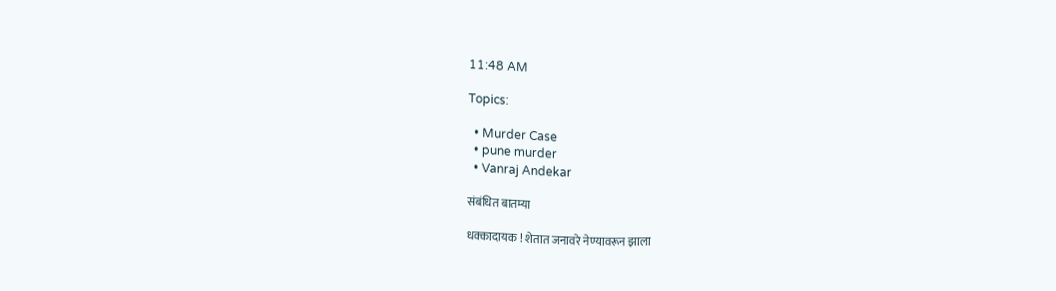11:48 AM

Topics:

  • Murder Case
  • pune murder
  • Vanraj Andekar

संबंधित बातम्या

धक्कादायक ! शेतात जनावरे नेण्यावरून झाला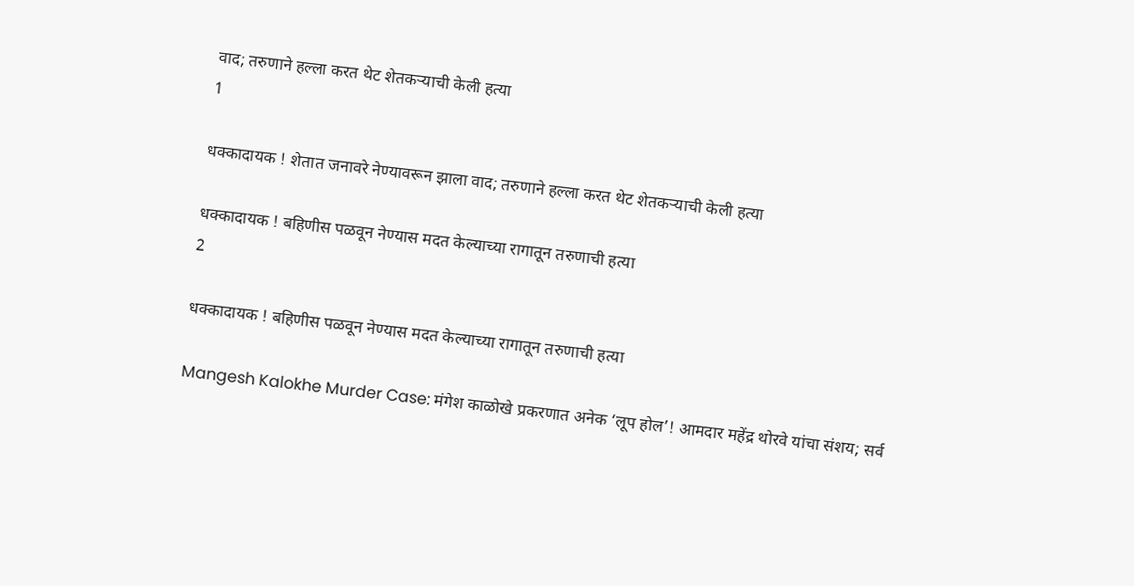वाद; तरुणाने हल्ला करत थेट शेतकऱ्याची केली हत्या
1

धक्कादायक ! शेतात जनावरे नेण्यावरून झाला वाद; तरुणाने हल्ला करत थेट शेतकऱ्याची केली हत्या

धक्कादायक ! बहिणीस पळवून नेण्यास मदत केल्याच्या रागातून तरुणाची हत्या
2

धक्कादायक ! बहिणीस पळवून नेण्यास मदत केल्याच्या रागातून तरुणाची हत्या

Mangesh Kalokhe Murder Case: मंगेश काळोखे प्रकरणात अनेक ‘लूप होल’! आमदार महेंद्र थोरवे यांचा संशय; सर्व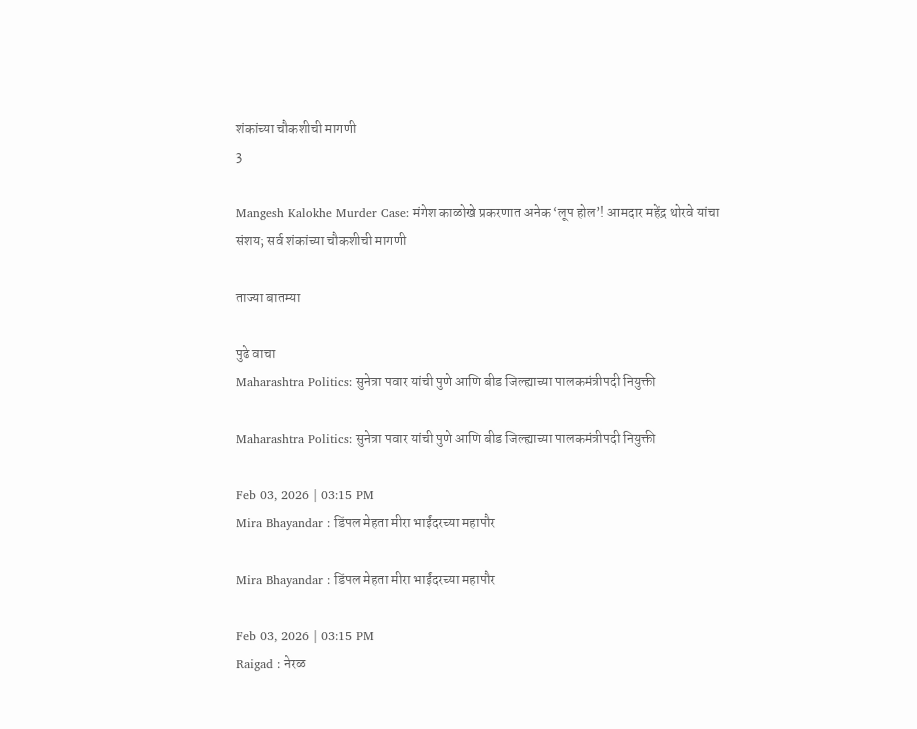शंकांच्या चौकशीची मागणी
3

Mangesh Kalokhe Murder Case: मंगेश काळोखे प्रकरणात अनेक ‘लूप होल’! आमदार महेंद्र थोरवे यांचा संशय; सर्व शंकांच्या चौकशीची मागणी

ताज्या बातम्या

पुढे वाचा
Maharashtra Politics: सुनेत्रा पवार यांची पुणे आणि बीड जिल्ह्याच्या पालकमंत्रीपदी नियुक्ती

Maharashtra Politics: सुनेत्रा पवार यांची पुणे आणि बीड जिल्ह्याच्या पालकमंत्रीपदी नियुक्ती

Feb 03, 2026 | 03:15 PM
Mira Bhayandar : डिंपल मेहता मीरा भाईंदरच्या महापौर

Mira Bhayandar : डिंपल मेहता मीरा भाईंदरच्या महापौर

Feb 03, 2026 | 03:15 PM
Raigad : नेरळ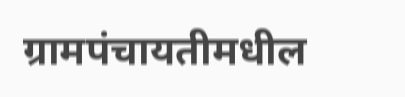ग्रामपंचायतीमधील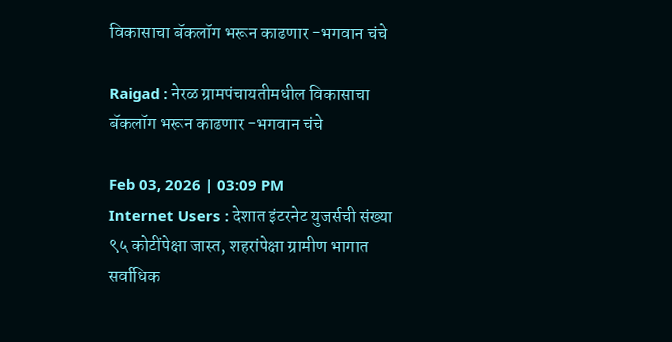विकासाचा बॅकलॉग भरून काढणार -भगवान चंचे

Raigad : नेरळ ग्रामपंचायतीमधील विकासाचा बॅकलॉग भरून काढणार -भगवान चंचे

Feb 03, 2026 | 03:09 PM
Internet Users : देशात इंटरनेट युजर्सची संख्या ९५ कोटींपेक्षा जास्त, शहरांपेक्षा ग्रामीण भागात सर्वाधिक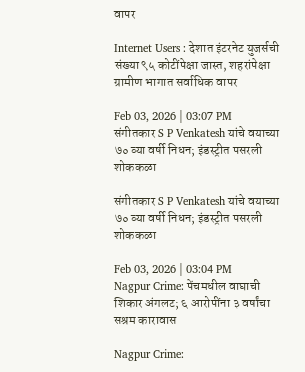वापर

Internet Users : देशात इंटरनेट युजर्सची संख्या ९५ कोटींपेक्षा जास्त, शहरांपेक्षा ग्रामीण भागात सर्वाधिक वापर

Feb 03, 2026 | 03:07 PM
संगीतकार S P Venkatesh यांचे वयाच्या ७० व्या वर्षी निधन; इंडस्ट्रीत पसरली शोककळा

संगीतकार S P Venkatesh यांचे वयाच्या ७० व्या वर्षी निधन; इंडस्ट्रीत पसरली शोककळा

Feb 03, 2026 | 03:04 PM
Nagpur Crime: पेंचमधील वाघाची शिकार अंगलट; ६ आरोपींना ३ वर्षांचा सश्रम कारावास

Nagpur Crime: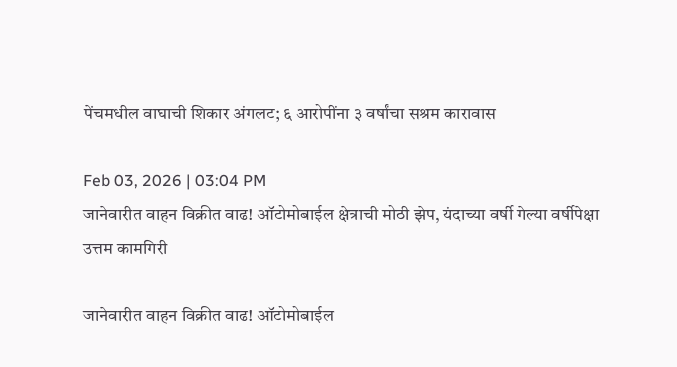पेंचमधील वाघाची शिकार अंगलट; ६ आरोपींना ३ वर्षांचा सश्रम कारावास

Feb 03, 2026 | 03:04 PM
जानेवारीत वाहन विक्रीत वाढ! ऑटोमोबाईल क्षेत्राची मोठी झेप, यंदाच्या वर्षी गेल्या वर्षीपेक्षा उत्तम कामगिरी

जानेवारीत वाहन विक्रीत वाढ! ऑटोमोबाईल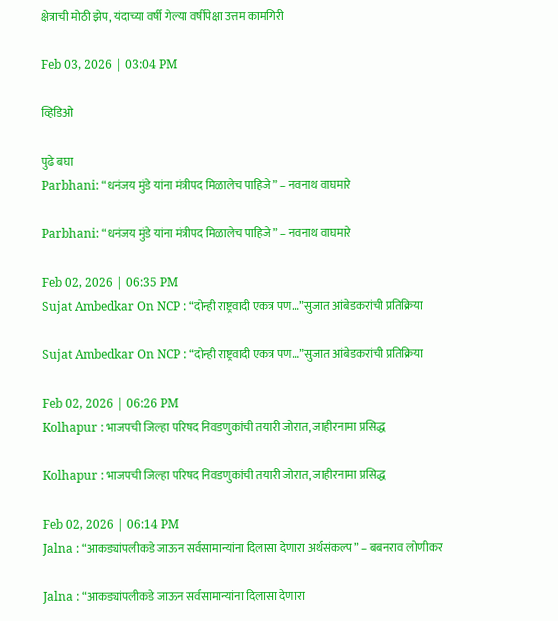क्षेत्राची मोठी झेप, यंदाच्या वर्षी गेल्या वर्षीपेक्षा उत्तम कामगिरी

Feb 03, 2026 | 03:04 PM

व्हिडिओ

पुढे बघा
Parbhani: “धनंजय मुंडे यांना मंत्रीपद मिळालेच पाहिजे” – नवनाथ वाघमारे

Parbhani: “धनंजय मुंडे यांना मंत्रीपद मिळालेच पाहिजे” – नवनाथ वाघमारे

Feb 02, 2026 | 06:35 PM
Sujat Ambedkar On NCP : “दोन्ही राष्ट्रवादी एकत्र पण…”सुजात आंबेडकरांची प्रतिक्रिया

Sujat Ambedkar On NCP : “दोन्ही राष्ट्रवादी एकत्र पण…”सुजात आंबेडकरांची प्रतिक्रिया

Feb 02, 2026 | 06:26 PM
Kolhapur : भाजपची जिल्हा परिषद निवडणुकांची तयारी जोरात, जाहीरनामा प्रसिद्ध

Kolhapur : भाजपची जिल्हा परिषद निवडणुकांची तयारी जोरात, जाहीरनामा प्रसिद्ध

Feb 02, 2026 | 06:14 PM
Jalna : “आकड्यांपलीकडे जाऊन सर्वसामान्यांना दिलासा देणारा अर्थसंकल्प” – बबनराव लोणीकर

Jalna : “आकड्यांपलीकडे जाऊन सर्वसामान्यांना दिलासा देणारा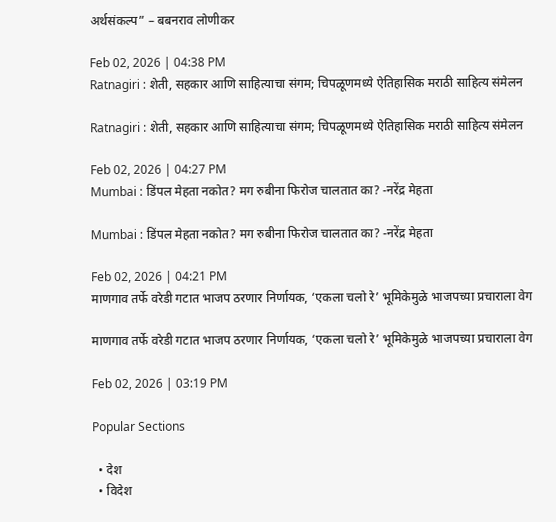अर्थसंकल्प” – बबनराव लोणीकर

Feb 02, 2026 | 04:38 PM
Ratnagiri : शेती, सहकार आणि साहित्याचा संगम; चिपळूणमध्ये ऐतिहासिक मराठी साहित्य संमेलन

Ratnagiri : शेती, सहकार आणि साहित्याचा संगम; चिपळूणमध्ये ऐतिहासिक मराठी साहित्य संमेलन

Feb 02, 2026 | 04:27 PM
Mumbai : डिंपल मेहता नकोत? मग रुबीना फिरोज चालतात का? -नरेंद्र मेहता

Mumbai : डिंपल मेहता नकोत? मग रुबीना फिरोज चालतात का? -नरेंद्र मेहता

Feb 02, 2026 | 04:21 PM
माणगाव तर्फे वरेडी गटात भाजप ठरणार निर्णायक, ‘एकला चलो रे’ भूमिकेमुळे भाजपच्या प्रचाराला वेग

माणगाव तर्फे वरेडी गटात भाजप ठरणार निर्णायक, ‘एकला चलो रे’ भूमिकेमुळे भाजपच्या प्रचाराला वेग

Feb 02, 2026 | 03:19 PM

Popular Sections

  • देश
  • विदेश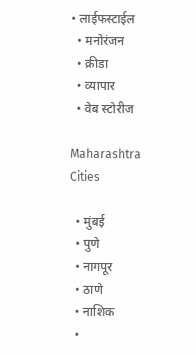• लाईफस्टाईल
  • मनोरंजन
  • क्रीडा
  • व्यापार
  • वेब स्टोरीज

Maharashtra Cities

  • मुंबई
  • पुणे
  • नागपूर
  • ठाणे
  • नाशिक
  •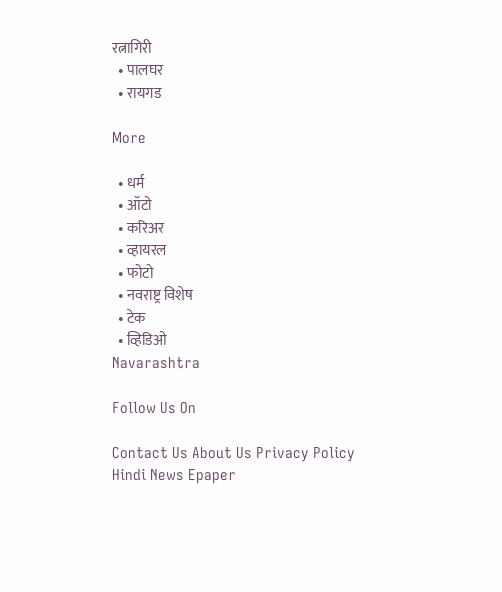रत्नागिरी
  • पालघर
  • रायगड

More

  • धर्म
  • ऑटो
  • करिअर
  • व्हायरल
  • फोटो
  • नवराष्ट्र विशेष
  • टेक
  • व्हिडिओ
Navarashtra

Follow Us On

Contact Us About Us Privacy Policy
Hindi News Epaper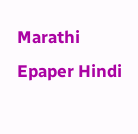Marathi Epaper Hindi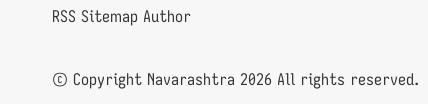RSS Sitemap Author

© Copyright Navarashtra 2026 All rights reserved.